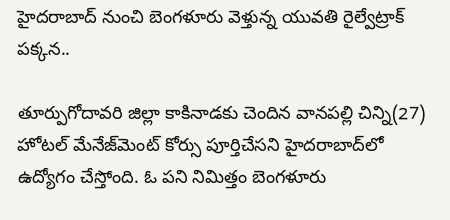హైదరాబాద్ నుంచి బెంగళూరు వెళ్తున్న యువతి రైల్వేట్రాక్‌ పక్కన..

తూర్పుగోదావరి జిల్లా కాకినాడకు చెందిన వానపల్లి చిన్ని(27) హోటల్ మేనేజ్‌మెంట్ కోర్సు పూర్తిచేసని హైదరాబాద్‌లో ఉద్యోగం చేస్తోంది. ఓ పని నిమిత్తం బెంగళూరు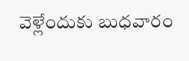వెళ్లేందుకు బుధవారం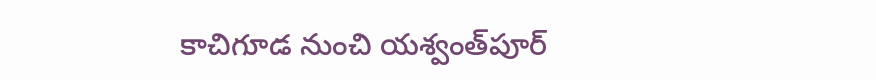కాచిగూడ నుంచి యశ్వంత్‌పూర్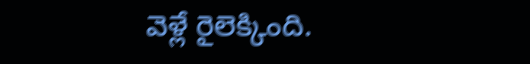వెళ్లే రైలెక్కింది.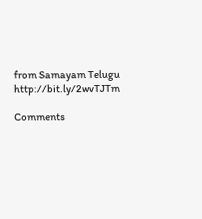from Samayam Telugu http://bit.ly/2wvTJTm

Comments